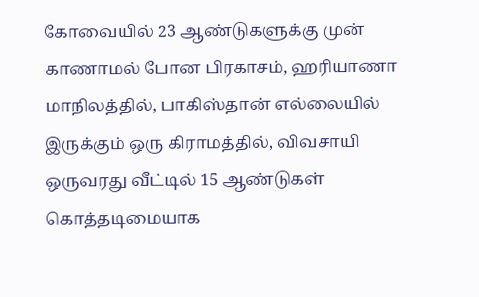கோவையில் 23 ஆண்டுகளுக்கு முன் காணாமல் போன பிரகாசம், ஹரியாணா மாநிலத்தில், பாகிஸ்தான் எல்லையில் இருக்கும் ஒரு கிராமத்தில், விவசாயி ஒருவரது வீட்டில் 15 ஆண்டுகள் கொத்தடிமையாக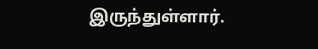இருந்துள்ளார்.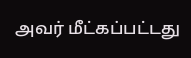அவர் மீட்கப்பட்டது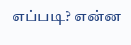எப்படி? என்ன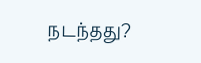நடந்தது?